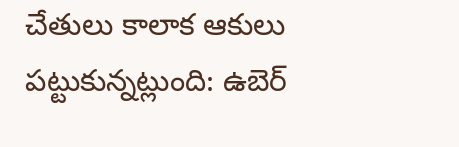చేతులు కాలాక ఆకులు పట్టుకున్నట్లుంది: ఉబెర్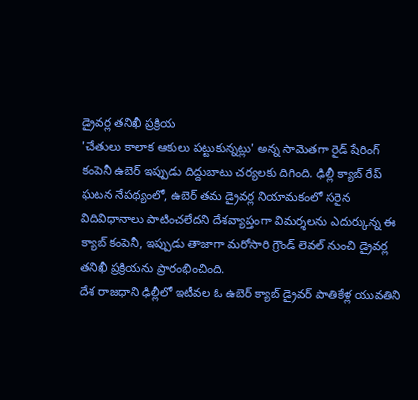డ్రైవర్ల తనిఖీ ప్రక్రియ
'చేతులు కాలాక ఆకులు పట్టుకున్నట్లు' అన్న సామెతగా రైడ్ షేరింగ్ కంపెనీ ఉబెర్ ఇప్పుడు దిద్దుబాటు చర్యలకు దిగింది. ఢిల్లీ క్యాబ్ రేప్ ఘటన నేపథ్యంలో, ఉబెర్ తమ డ్రైవర్ల నియామకంలో సరైన విదివిధానాలు పాటించలేదని దేశవ్యాప్తంగా విమర్శలను ఎదుర్కున్న ఈ క్యాబ్ కంపెనీ, ఇప్పుడు తాజాగా మరోసారి గ్రౌండ్ లెవల్ నుంచి డ్రైవర్ల తనిఖీ ప్రక్రియను ప్రారంభించింది.
దేశ రాజధాని ఢిల్లీలో ఇటీవల ఓ ఉబెర్ క్యాబ్ డ్రైవర్ పాతికేళ్ల యువతిని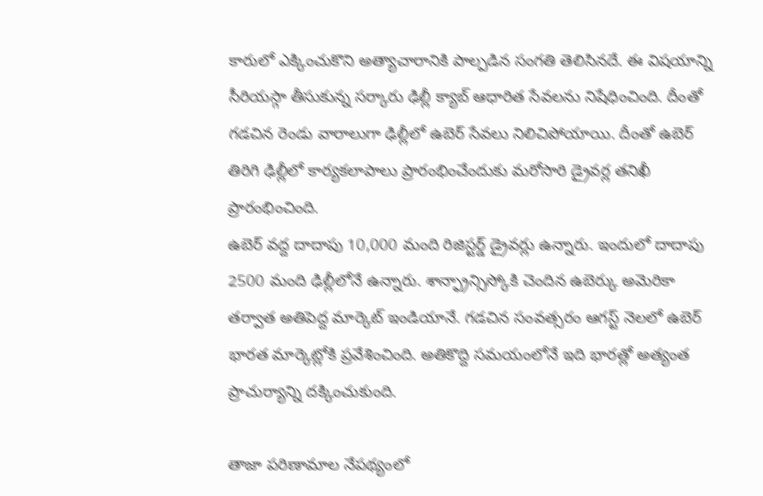కారులో ఎక్కించుకొని అత్యాచారానికి పాల్పడిన సంగతి తెలిసినదే. ఈ విషయాన్ని సీరియస్గా తీసుకున్న సర్కారు ఢిల్లీ క్యాబ్ ఆధారిత సేవలను నిషేధించింది. దీంతో గడచిన రెండు వారాలుగా ఢిల్లీలో ఉబెర్ సేవలు నిలిచిపోయాయి. దీంతో ఉబెర్ తిరిగి ఢిల్లీలో కార్యకలాపాలు ప్రారంభించేందుకు మరోసారి డ్రైవర్ల తనిఖీ ప్రారంభించింది.
ఉబెర్ వద్ద దాదాపు 10,000 మంది రిజిస్టర్డ్ డ్రైవర్లు ఉన్నారు. ఇందులో దాదాపు 2500 మంది ఢిల్లీలోనే ఉన్నారు. శాన్ఫ్రాన్సిస్కోకి చెందిన ఉబెర్కు అమెరికా తర్వాత అతిపెద్ద మార్కెట్ ఇండియానే. గడచిన సంవత్సరం ఆగస్ట్ నెలలో ఉబెర్ భారత మార్కెట్లోకి ప్రవేశించింది. అతికొద్ది సమయంలోనే ఇది భారత్లో అత్యంత ప్రాచుర్యాన్ని దక్కించుకుంది.

తాజా పరిణామాల నేపథ్యంలో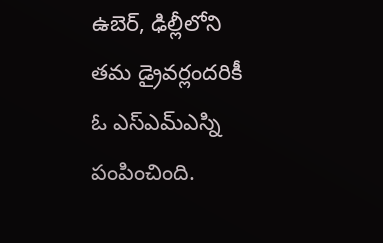ఉబెర్, ఢిల్లీలోని తమ డ్రైవర్లందరికీ ఓ ఎస్ఎమ్ఎస్ని పంపించింది.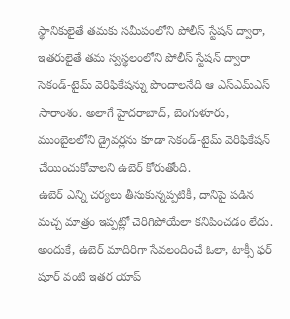స్థానికులైతే తమకు సమీపంలోని పోలీస్ స్టేషన్ ద్వారా, ఇతరులైతే తమ స్వస్థలంలోని పోలీస్ స్టేషన్ ద్వారా సెకండ్-టైమ్ వెరిఫికేషన్ను పొందాలనేది ఆ ఎస్ఎమ్ఎస్ సారాంశం. అలాగే హైదరాబాద్, బెంగుళూరు, ముంబైలలోని డ్రైవర్లను కూడా సెకండ్-టైమ్ వెరిఫికేషన్ చేయించుకోవాలని ఉబెర్ కోరుతోంది.
ఉబెర్ ఎన్ని చర్యలు తీసుకున్నప్పటికీ, దానిపై పడిన మచ్చ మాత్రం ఇప్పట్లో చెరిగిపోయేలా కనిపించడం లేదు. అందుకే, ఉబెర్ మాదిరిగా సేవలందించే ఓలా, టాక్సీ ఫర్ షూర్ వంటి ఇతర యాప్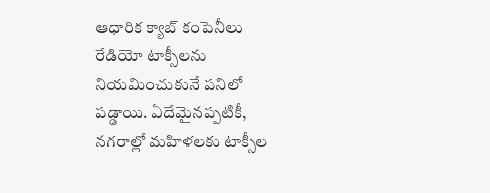ఆధారిక క్యాబ్ కంపెనీలు రేడియో టాక్సీలను నియమించుకునే పనిలో పడ్డాయి. ఏదేమైనప్పటికీ, నగరాల్లో మహిళలకు టాక్సీల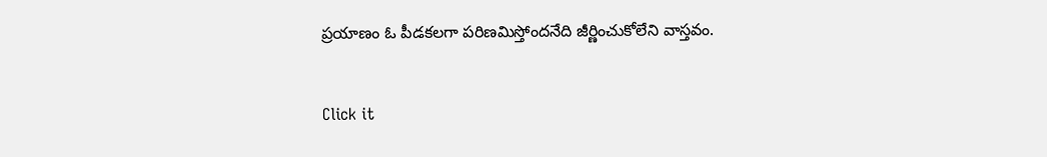ప్రయాణం ఓ పీడకలగా పరిణమిస్తోందనేది జీర్ణించుకోలేని వాస్తవం.


Click it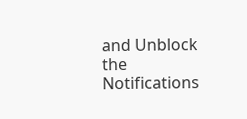and Unblock the Notifications